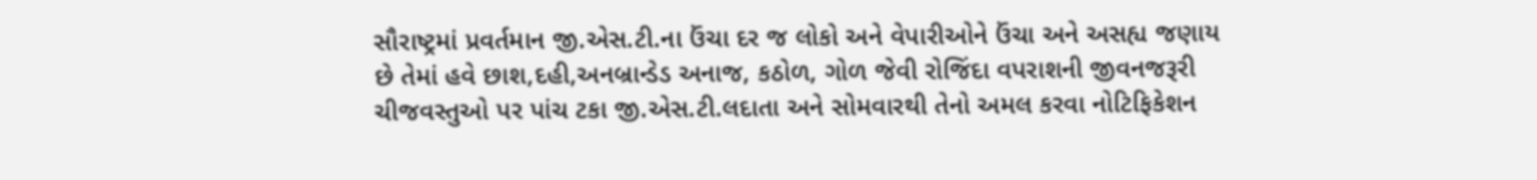સૌરાષ્ટ્રમાં પ્રવર્તમાન જી.એસ.ટી.ના ઉંચા દર જ લોકો અને વેપારીઓને ઉંચા અને અસહ્ય જણાય છે તેમાં હવે છાશ,દહી,અનબ્રાન્ડેડ અનાજ, કઠોળ, ગોળ જેવી રોજિંદા વપરાશની જીવનજરૂરી ચીજવસ્તુઓ પર પાંચ ટકા જી.એસ.ટી.લદાતા અને સોમવારથી તેનો અમલ કરવા નોટિફિકેશન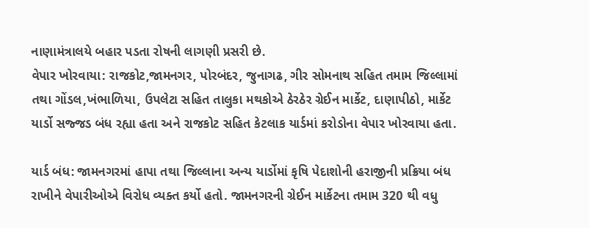નાણામંત્રાલયે બહાર પડતા રોષની લાગણી પ્રસરી છે.
વેપાર ખોરવાયા: રાજકોટ,જામનગર, પોરબંદર, જુનાગઢ, ગીર સોમનાથ સહિત તમામ જિલ્લામાં તથા ગોંડલ,ખંભાળિયા, ઉપલેટા સહિત તાલુકા મથકોએ ઠેરઠેર ગ્રેઈન માર્કેટ, દાણાપીઠો, માર્કેટ યાર્ડો સજ્જડ બંધ રહ્યા હતા અને રાજકોટ સહિત કેટલાક યાર્ડમાં કરોડોના વેપાર ખોરવાયા હતા.

યાર્ડ બંધ: જામનગરમાં હાપા તથા જિલ્લાના અન્ય યાર્ડોમાં કૃષિ પેદાશોની હરાજીની પ્રક્રિયા બંધ રાખીને વેપારીઓએ વિરોધ વ્યક્ત કર્યો હતો. જામનગરની ગ્રેઈન માર્કેટના તમામ 320 થી વધુ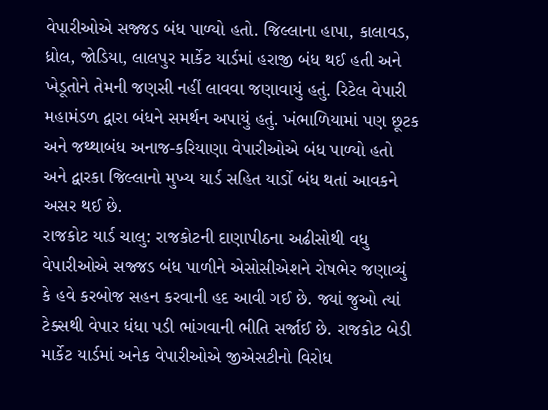વેપારીઓએ સજ્જડ બંધ પાળ્યો હતો. જિલ્લાના હાપા, કાલાવડ, ધ્રોલ, જોડિયા, લાલપુર માર્કેટ યાર્ડમાં હરાજી બંધ થઈ હતી અને ખેડૂતોને તેમની જણસી નહીં લાવવા જણાવાયું હતું. રિટેલ વેપારી મહામંડળ દ્વારા બંધને સમર્થન અપાયું હતું. ખંભાળિયામાં પણ છૂટક અને જથ્થાબંધ અનાજ-કરિયાણા વેપારીઓએ બંધ પાળ્યો હતો અને દ્વારકા જિલ્લાનો મુખ્ય યાર્ડ સહિત યાર્ડો બંધ થતાં આવકને અસર થઈ છે.
રાજકોટ યાર્ડ ચાલુ: રાજકોટની દાણાપીઠના અઢીસોથી વધુ વેપારીઓએ સજ્જડ બંધ પાળીને એસોસીએશને રોષભેર જણાવ્યું કે હવે કરબોજ સહન કરવાની હદ આવી ગઈ છે. જ્યાં જુઓ ત્યાં ટેક્સથી વેપાર ધંધા પડી ભાંગવાની ભીતિ સર્જાઈ છે. રાજકોટ બેડી માર્કેટ યાર્ડમાં અનેક વેપારીઓએ જીએસટીનો વિરોધ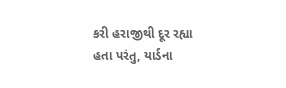કરી હરાજીથી દૂર રહ્યા હતા પરંતુ, યાર્ડના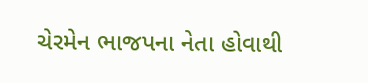ચેરમેન ભાજપના નેતા હોવાથી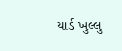યાર્ડ ખુલ્લુ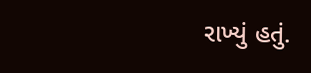રાખ્યું હતું.